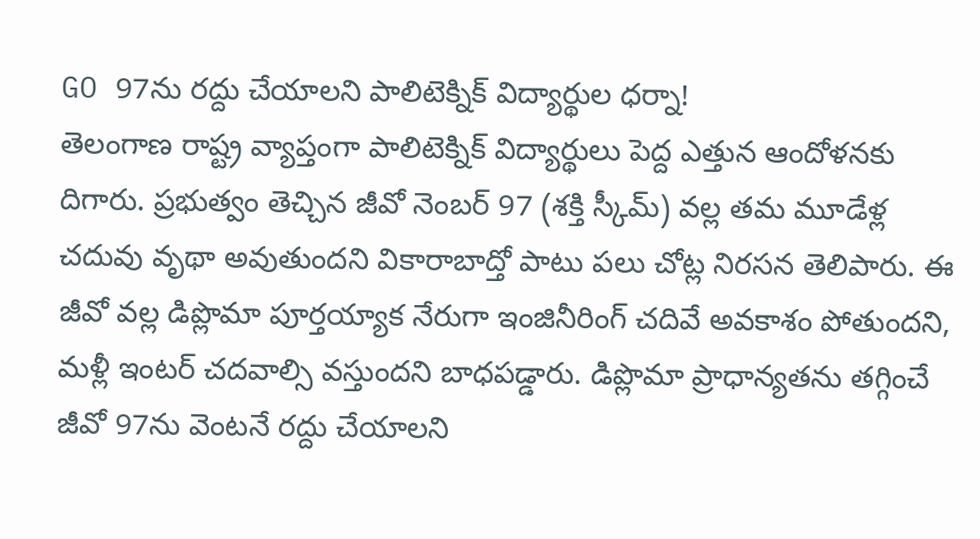GO 97ను రద్దు చేయాలని పాలిటెక్నిక్ విద్యార్థుల ధర్నా!
తెలంగాణ రాష్ట్ర వ్యాప్తంగా పాలిటెక్నిక్ విద్యార్థులు పెద్ద ఎత్తున ఆందోళనకు దిగారు. ప్రభుత్వం తెచ్చిన జీవో నెంబర్ 97 (శక్తి స్కీమ్) వల్ల తమ మూడేళ్ల చదువు వృథా అవుతుందని వికారాబాద్తో పాటు పలు చోట్ల నిరసన తెలిపారు. ఈ జీవో వల్ల డిప్లొమా పూర్తయ్యాక నేరుగా ఇంజినీరింగ్ చదివే అవకాశం పోతుందని, మళ్లీ ఇంటర్ చదవాల్సి వస్తుందని బాధపడ్డారు. డిప్లొమా ప్రాధాన్యతను తగ్గించే జీవో 97ను వెంటనే రద్దు చేయాలని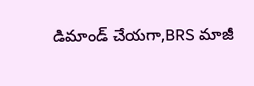డిమాండ్ చేయగా,BRS మాజీ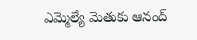ఎమ్మెల్యే మెతుకు ఆనంద్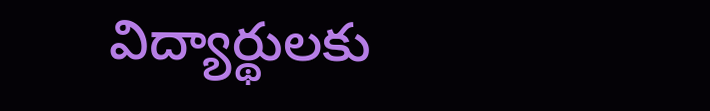విద్యార్థులకు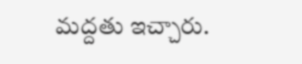మద్దతు ఇచ్చారు.